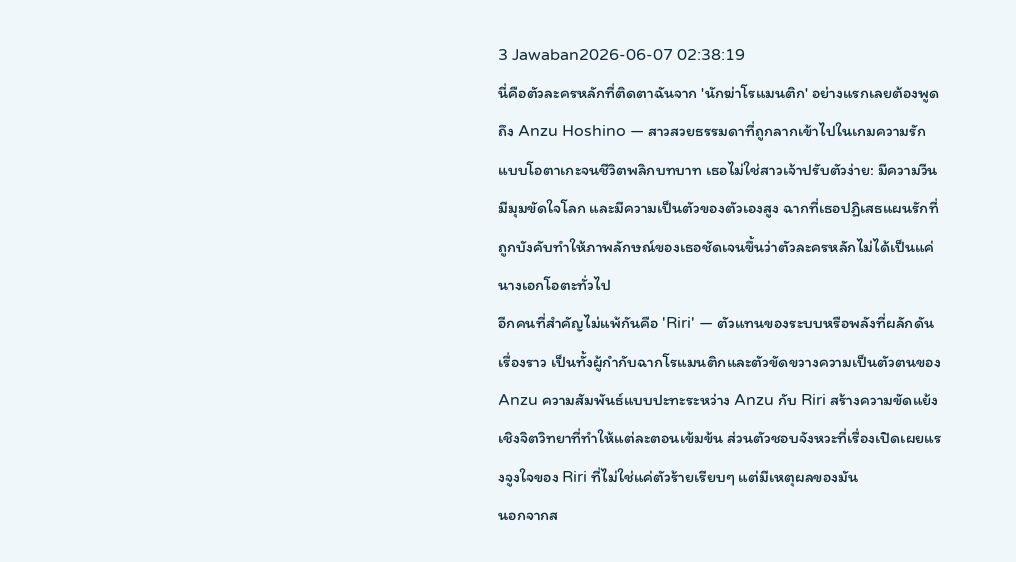3 Jawaban2026-06-07 02:38:19
นี่คือตัวละครหลักที่ติดตาฉันจาก 'นักฆ่าโรแมนติก' อย่างแรกเลยต้องพูดถึง Anzu Hoshino — สาวสวยธรรมดาที่ถูกลากเข้าไปในเกมความรักแบบโอตาเกะจนชีวิตพลิกบทบาท เธอไม่ใช่สาวเจ้าปรับตัวง่าย: มีความวีน มีมุมขัดใจโลก และมีความเป็นตัวของตัวเองสูง ฉากที่เธอปฏิเสธแผนรักที่ถูกบังคับทำให้ภาพลักษณ์ของเธอชัดเจนขึ้นว่าตัวละครหลักไม่ได้เป็นแค่นางเอกโอตะทั่วไป
อีกคนที่สำคัญไม่แพ้กันคือ 'Riri' — ตัวแทนของระบบหรือพลังที่ผลักดันเรื่องราว เป็นทั้งผู้กำกับฉากโรแมนติกและตัวขัดขวางความเป็นตัวตนของ Anzu ความสัมพันธ์แบบปะทะระหว่าง Anzu กับ Riri สร้างความขัดแย้งเชิงจิตวิทยาที่ทำให้แต่ละตอนเข้มข้น ส่วนตัวชอบจังหวะที่เรื่องเปิดเผยแรงจูงใจของ Riri ที่ไม่ใช่แค่ตัวร้ายเรียบๆ แต่มีเหตุผลของมัน
นอกจากส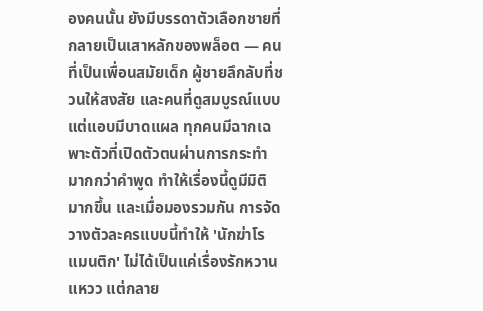องคนนั้น ยังมีบรรดาตัวเลือกชายที่กลายเป็นเสาหลักของพล็อต — คนที่เป็นเพื่อนสมัยเด็ก ผู้ชายลึกลับที่ชวนให้สงสัย และคนที่ดูสมบูรณ์แบบแต่แอบมีบาดแผล ทุกคนมีฉากเฉพาะตัวที่เปิดตัวตนผ่านการกระทำมากกว่าคำพูด ทำให้เรื่องนี้ดูมีมิติมากขึ้น และเมื่อมองรวมกัน การจัดวางตัวละครแบบนี้ทำให้ 'นักฆ่าโรแมนติก' ไม่ได้เป็นแค่เรื่องรักหวานแหวว แต่กลาย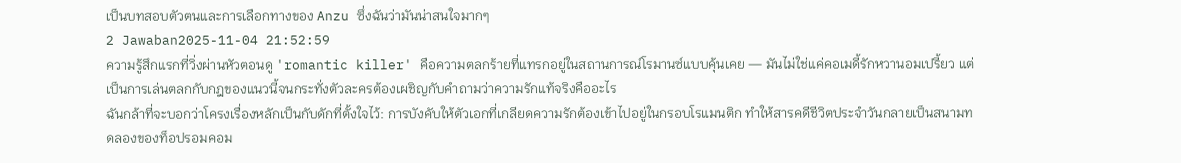เป็นบทสอบตัวตนและการเลือกทางของ Anzu ซึ่งฉันว่ามันน่าสนใจมากๆ
2 Jawaban2025-11-04 21:52:59
ความรู้สึกแรกที่วิ่งผ่านหัวตอนดู 'romantic killer' คือความตลกร้ายที่แทรกอยู่ในสถานการณ์โรมานซ์แบบคุ้นเคย — มันไม่ใช่แค่คอเมดี้รักหวานอมเปรี้ยว แต่เป็นการเล่นตลกกับกฎของแนวนี้จนกระทั่งตัวละครต้องเผชิญกับคำถามว่าความรักแท้จริงคืออะไร
ฉันกล้าที่จะบอกว่าโครงเรื่องหลักเป็นกับดักที่ตั้งใจไว้: การบังคับให้ตัวเอกที่เกลียดความรักต้องเข้าไปอยู่ในกรอบโรแมนติก ทำให้สารคดีชีวิตประจำวันกลายเป็นสนามทดลองของท็อปรอมคอม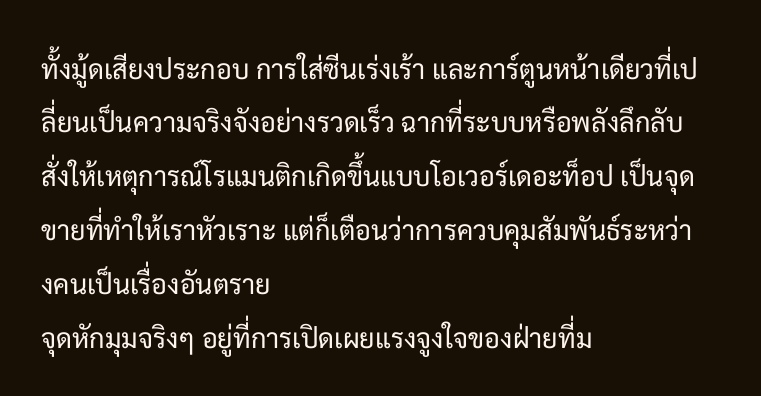ทั้งมู้ดเสียงประกอบ การใส่ซีนเร่งเร้า และการ์ตูนหน้าเดียวที่เปลี่ยนเป็นความจริงจังอย่างรวดเร็ว ฉากที่ระบบหรือพลังลึกลับสั่งให้เหตุการณ์โรแมนติกเกิดขึ้นแบบโอเวอร์เดอะท็อป เป็นจุดขายที่ทำให้เราหัวเราะ แต่ก็เตือนว่าการควบคุมสัมพันธ์ระหว่างคนเป็นเรื่องอันตราย
จุดหักมุมจริงๆ อยู่ที่การเปิดเผยแรงจูงใจของฝ่ายที่ม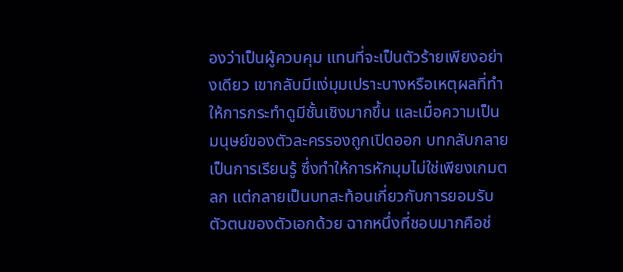องว่าเป็นผู้ควบคุม แทนที่จะเป็นตัวร้ายเพียงอย่างเดียว เขากลับมีแง่มุมเปราะบางหรือเหตุผลที่ทำให้การกระทำดูมีชั้นเชิงมากขึ้น และเมื่อความเป็นมนุษย์ของตัวละครรองถูกเปิดออก บทกลับกลายเป็นการเรียนรู้ ซึ่งทำให้การหักมุมไม่ใช่เพียงเกมตลก แต่กลายเป็นบทสะท้อนเกี่ยวกับการยอมรับตัวตนของตัวเอกด้วย ฉากหนึ่งที่ชอบมากคือช่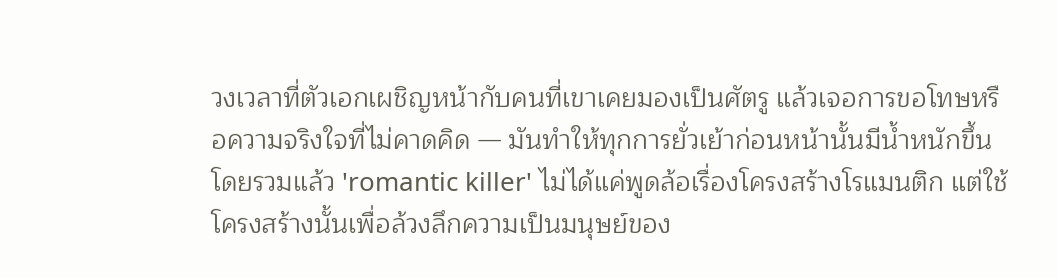วงเวลาที่ตัวเอกเผชิญหน้ากับคนที่เขาเคยมองเป็นศัตรู แล้วเจอการขอโทษหรือความจริงใจที่ไม่คาดคิด — มันทำให้ทุกการยั่วเย้าก่อนหน้านั้นมีน้ำหนักขึ้น
โดยรวมแล้ว 'romantic killer' ไม่ได้แค่พูดล้อเรื่องโครงสร้างโรแมนติก แต่ใช้โครงสร้างนั้นเพื่อล้วงลึกความเป็นมนุษย์ของ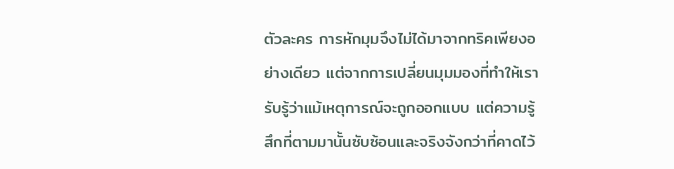ตัวละคร การหักมุมจึงไม่ได้มาจากทริคเพียงอย่างเดียว แต่จากการเปลี่ยนมุมมองที่ทำให้เรารับรู้ว่าแม้เหตุการณ์จะถูกออกแบบ แต่ความรู้สึกที่ตามมานั้นซับซ้อนและจริงจังกว่าที่คาดไว้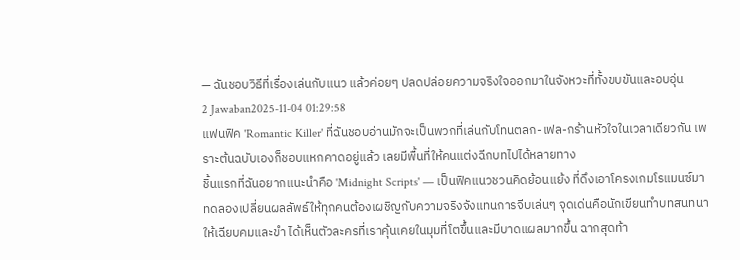— ฉันชอบวิธีที่เรื่องเล่นกับแนว แล้วค่อยๆ ปลดปล่อยความจริงใจออกมาในจังหวะที่ทั้งขบขันและอบอุ่น
2 Jawaban2025-11-04 01:29:58
แฟนฟิค 'Romantic Killer' ที่ฉันชอบอ่านมักจะเป็นพวกที่เล่นกับโทนตลก-เฟล-กร้านหัวใจในเวลาเดียวกัน เพราะต้นฉบับเองก็ชอบแหกคาดอยู่แล้ว เลยมีพื้นที่ให้คนแต่งฉีกบทไปได้หลายทาง
ชิ้นแรกที่ฉันอยากแนะนำคือ 'Midnight Scripts' — เป็นฟิคแนวชวนคิดย้อนแย้ง ที่ดึงเอาโครงเกมโรแมนซ์มาทดลองเปลี่ยนผลลัพธ์ให้ทุกคนต้องเผชิญกับความจริงจังแทนการจีบเล่นๆ จุดเด่นคือนักเขียนทำบทสนทนาให้เฉียบคมและขำ ได้เห็นตัวละครที่เราคุ้นเคยในมุมที่โตขึ้นและมีบาดแผลมากขึ้น ฉากสุดท้า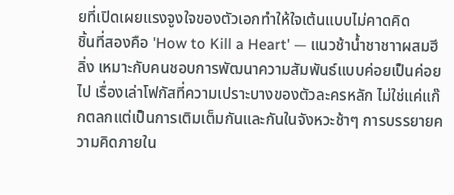ยที่เปิดเผยแรงจูงใจของตัวเอกทำให้ใจเต้นแบบไม่คาดคิด
ชิ้นที่สองคือ 'How to Kill a Heart' — แนวช้าน้ำชาชาาผสมฮีลิ่ง เหมาะกับคนชอบการพัฒนาความสัมพันธ์แบบค่อยเป็นค่อยไป เรื่องเล่าโฟกัสที่ความเปราะบางของตัวละครหลัก ไม่ใช่แค่แก๊กตลกแต่เป็นการเติมเต็มกันและกันในจังหวะช้าๆ การบรรยายความคิดภายใน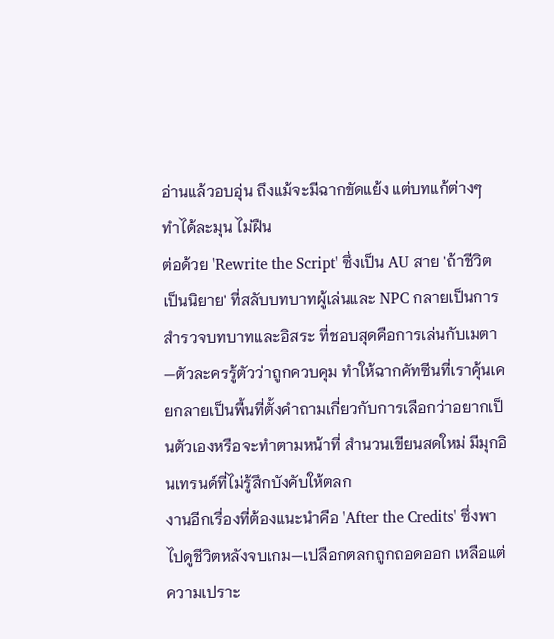อ่านแล้วอบอุ่น ถึงแม้จะมีฉากขัดแย้ง แต่บทแก้ต่างๆ ทำได้ละมุน ไม่ฝืน
ต่อด้วย 'Rewrite the Script' ซึ่งเป็น AU สาย 'ถ้าชีวิตเป็นนิยาย' ที่สลับบทบาทผู้เล่นและ NPC กลายเป็นการสำรวจบทบาทและอิสระ ที่ชอบสุดคือการเล่นกับเมตา—ตัวละครรู้ตัวว่าถูกควบคุม ทำให้ฉากคัทซีนที่เราคุ้นเคยกลายเป็นพื้นที่ตั้งคำถามเกี่ยวกับการเลือกว่าอยากเป็นตัวเองหรือจะทำตามหน้าที่ สำนวนเขียนสดใหม่ มีมุกอินเทรนด์ที่ไม่รู้สึกบังคับให้ตลก
งานอีกเรื่องที่ต้องแนะนำคือ 'After the Credits' ซึ่งพาไปดูชีวิตหลังจบเกม—เปลือกตลกถูกถอดออก เหลือแต่ความเปราะ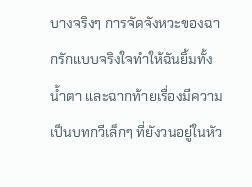บางจริงๆ การจัดจังหวะของฉากรักแบบจริงใจทำให้ฉันยิ้มทั้งน้ำตา และฉากท้ายเรื่องมีความเป็นบทกวีเล็กๆ ที่ยังวนอยู่ในหัว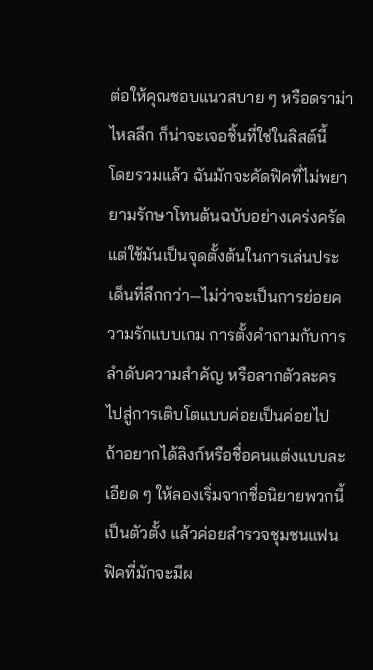ต่อให้คุณชอบแนวสบาย ๆ หรือดราม่าไหลลึก ก็น่าจะเจอชิ้นที่ใช่ในลิสต์นี้
โดยรวมแล้ว ฉันมักจะคัดฟิคที่ไม่พยายามรักษาโทนต้นฉบับอย่างเคร่งครัด แต่ใช้มันเป็นจุดตั้งต้นในการเล่นประเด็นที่ลึกกว่า—ไม่ว่าจะเป็นการย่อยความรักแบบเกม การตั้งคำถามกับการลำดับความสำคัญ หรือลากตัวละครไปสู่การเติบโตแบบค่อยเป็นค่อยไป ถ้าอยากได้ลิงก์หรือชื่อคนแต่งแบบละเอียด ๆ ให้ลองเริ่มจากชื่อนิยายพวกนี้เป็นตัวตั้ง แล้วค่อยสำรวจชุมชนแฟนฟิคที่มักจะมีผ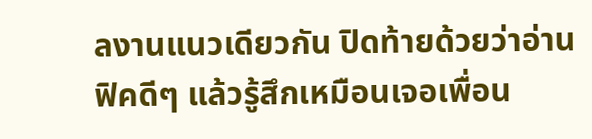ลงานแนวเดียวกัน ปิดท้ายด้วยว่าอ่านฟิคดีๆ แล้วรู้สึกเหมือนเจอเพื่อน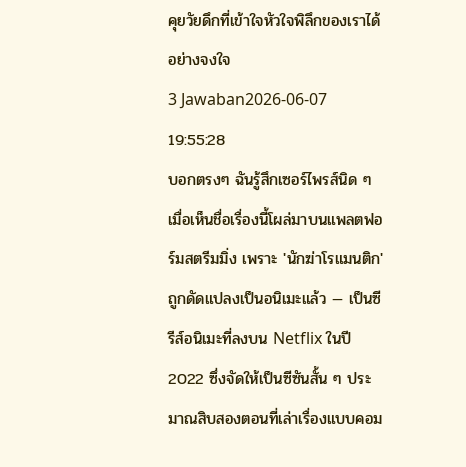คุยวัยดึกที่เข้าใจหัวใจพิลึกของเราได้อย่างจงใจ
3 Jawaban2026-06-07 19:55:28
บอกตรงๆ ฉันรู้สึกเซอร์ไพรส์นิด ๆ เมื่อเห็นชื่อเรื่องนี้โผล่มาบนแพลตฟอร์มสตรีมมิ่ง เพราะ 'นักฆ่าโรแมนติก' ถูกดัดแปลงเป็นอนิเมะแล้ว — เป็นซีรีส์อนิเมะที่ลงบน Netflix ในปี 2022 ซึ่งจัดให้เป็นซีซันสั้น ๆ ประมาณสิบสองตอนที่เล่าเรื่องแบบคอม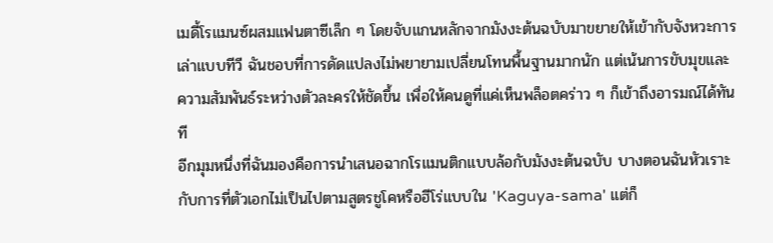เมดี้โรแมนซ์ผสมแฟนตาซีเล็ก ๆ โดยจับแกนหลักจากมังงะต้นฉบับมาขยายให้เข้ากับจังหวะการเล่าแบบทีวี ฉันชอบที่การดัดแปลงไม่พยายามเปลี่ยนโทนพื้นฐานมากนัก แต่เน้นการขับมุขและความสัมพันธ์ระหว่างตัวละครให้ชัดขึ้น เพื่อให้คนดูที่แค่เห็นพล็อตคร่าว ๆ ก็เข้าถึงอารมณ์ได้ทันที
อีกมุมหนึ่งที่ฉันมองคือการนำเสนอฉากโรแมนติกแบบล้อกับมังงะต้นฉบับ บางตอนฉันหัวเราะกับการที่ตัวเอกไม่เป็นไปตามสูตรชูโคหรือฮีโร่แบบใน 'Kaguya-sama' แต่ก็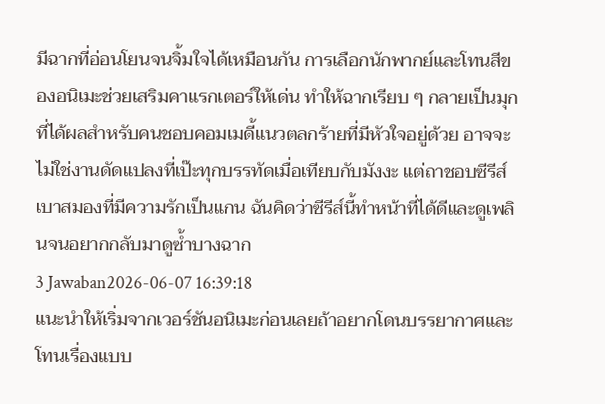มีฉากที่อ่อนโยนจนจิ้มใจได้เหมือนกัน การเลือกนักพากย์และโทนสีของอนิเมะช่วยเสริมคาแรกเตอร์ให้เด่น ทำให้ฉากเรียบ ๆ กลายเป็นมุกที่ได้ผลสำหรับคนชอบคอมเมดี้แนวตลกร้ายที่มีหัวใจอยู่ด้วย อาจจะไม่ใช่งานดัดแปลงที่เป๊ะทุกบรรทัดเมื่อเทียบกับมังงะ แต่ถาชอบซีรีส์เบาสมองที่มีความรักเป็นแกน ฉันคิดว่าซีรีส์นี้ทำหน้าที่ได้ดีและดูเพลินจนอยากกลับมาดูซ้ำบางฉาก
3 Jawaban2026-06-07 16:39:18
แนะนำให้เริ่มจากเวอร์ชันอนิเมะก่อนเลยถ้าอยากโดนบรรยากาศและโทนเรื่องแบบ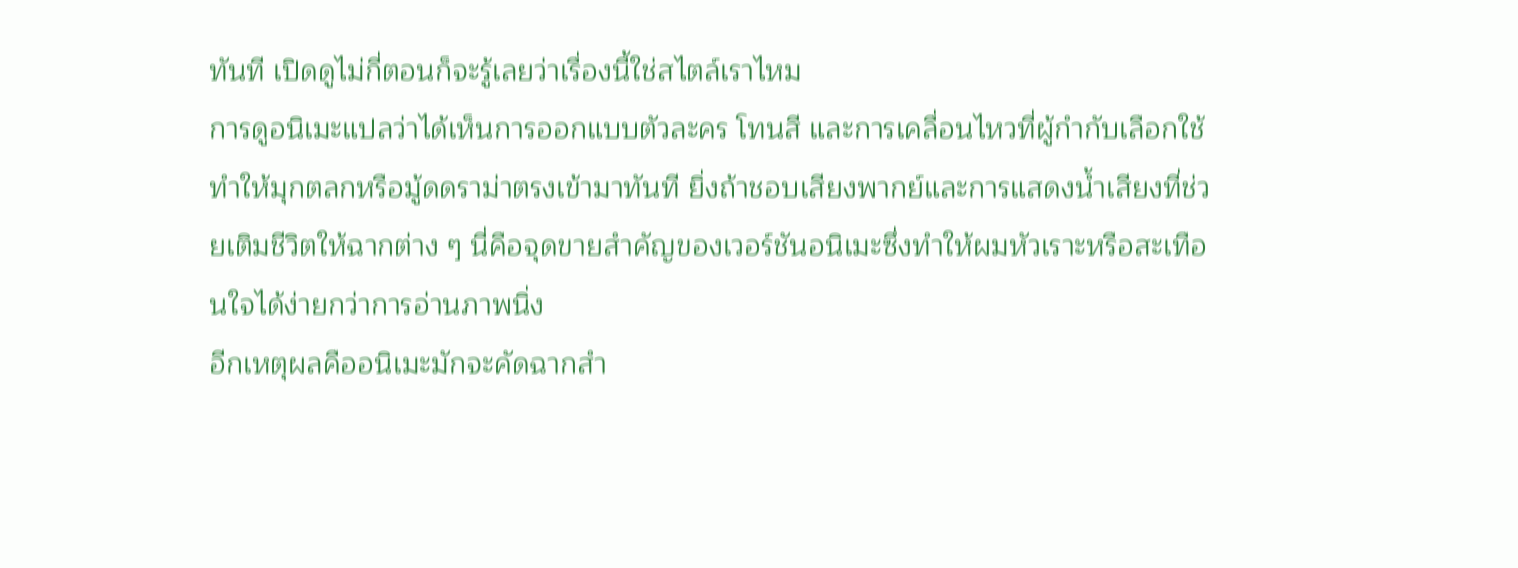ทันที เปิดดูไม่กี่ตอนก็จะรู้เลยว่าเรื่องนี้ใช่สไตล์เราไหม
การดูอนิเมะแปลว่าได้เห็นการออกแบบตัวละคร โทนสี และการเคลื่อนไหวที่ผู้กำกับเลือกใช้ ทำให้มุกตลกหรือมู้ดดราม่าตรงเข้ามาทันที ยิ่งถ้าชอบเสียงพากย์และการแสดงน้ำเสียงที่ช่วยเติมชีวิตให้ฉากต่าง ๆ นี่คือจุดขายสำคัญของเวอร์ชันอนิเมะซึ่งทำให้ผมหัวเราะหรือสะเทือนใจได้ง่ายกว่าการอ่านภาพนิ่ง
อีกเหตุผลคืออนิเมะมักจะคัดฉากสำ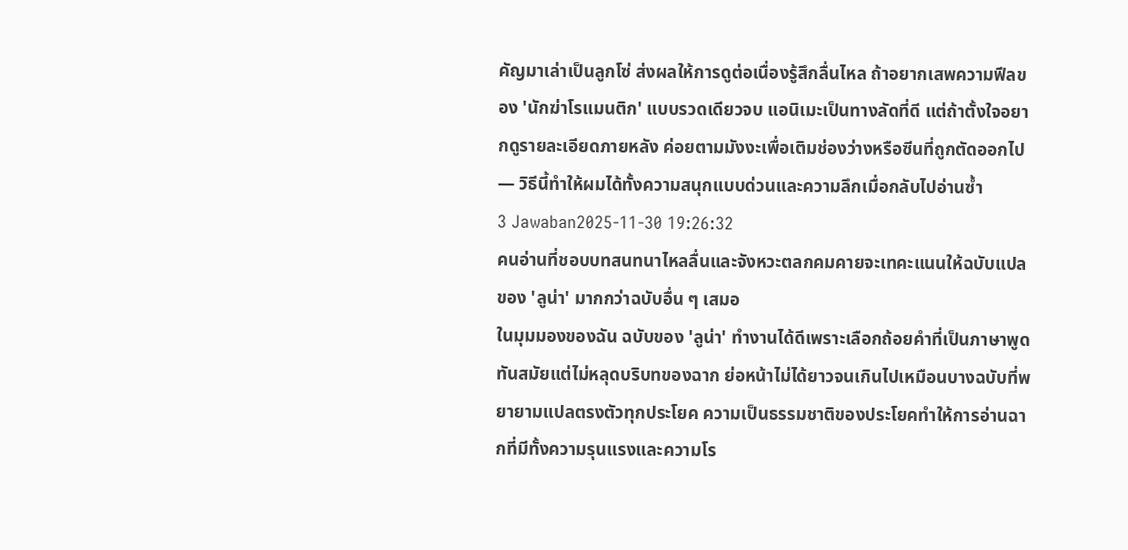คัญมาเล่าเป็นลูกโซ่ ส่งผลให้การดูต่อเนื่องรู้สึกลื่นไหล ถ้าอยากเสพความฟีลของ 'นักฆ่าโรแมนติก' แบบรวดเดียวจบ แอนิเมะเป็นทางลัดที่ดี แต่ถ้าตั้งใจอยากดูรายละเอียดภายหลัง ค่อยตามมังงะเพื่อเติมช่องว่างหรือซีนที่ถูกตัดออกไป — วิธีนี้ทำให้ผมได้ทั้งความสนุกแบบด่วนและความลึกเมื่อกลับไปอ่านซ้ำ
3 Jawaban2025-11-30 19:26:32
คนอ่านที่ชอบบทสนทนาไหลลื่นและจังหวะตลกคมคายจะเทคะแนนให้ฉบับแปลของ 'ลูน่า' มากกว่าฉบับอื่น ๆ เสมอ
ในมุมมองของฉัน ฉบับของ 'ลูน่า' ทำงานได้ดีเพราะเลือกถ้อยคำที่เป็นภาษาพูดทันสมัยแต่ไม่หลุดบริบทของฉาก ย่อหน้าไม่ได้ยาวจนเกินไปเหมือนบางฉบับที่พยายามแปลตรงตัวทุกประโยค ความเป็นธรรมชาติของประโยคทำให้การอ่านฉากที่มีทั้งความรุนแรงและความโร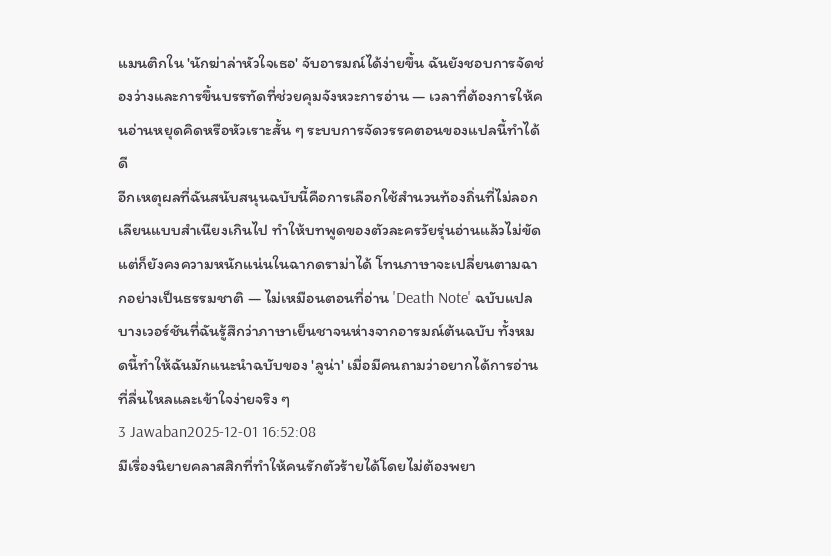แมนติกใน 'นักฆ่าล่าหัวใจเธอ' จับอารมณ์ได้ง่ายขึ้น ฉันยังชอบการจัดช่องว่างและการขึ้นบรรทัดที่ช่วยคุมจังหวะการอ่าน — เวลาที่ต้องการให้คนอ่านหยุดคิดหรือหัวเราะสั้น ๆ ระบบการจัดวรรคตอนของแปลนี้ทำได้ดี
อีกเหตุผลที่ฉันสนับสนุนฉบับนี้คือการเลือกใช้สำนวนท้องถิ่นที่ไม่ลอกเลียนแบบสำเนียงเกินไป ทำให้บทพูดของตัวละครวัยรุ่นอ่านแล้วไม่ขัด แต่ก็ยังคงความหนักแน่นในฉากดราม่าได้ โทนภาษาจะเปลี่ยนตามฉากอย่างเป็นธรรมชาติ — ไม่เหมือนตอนที่อ่าน 'Death Note' ฉบับแปลบางเวอร์ชันที่ฉันรู้สึกว่าภาษาเย็นชาจนห่างจากอารมณ์ต้นฉบับ ทั้งหมดนี้ทำให้ฉันมักแนะนำฉบับของ 'ลูน่า' เมื่อมีคนถามว่าอยากได้การอ่านที่ลื่นไหลและเข้าใจง่ายจริง ๆ
3 Jawaban2025-12-01 16:52:08
มีเรื่องนิยายคลาสสิกที่ทำให้คนรักตัวร้ายได้โดยไม่ต้องพยา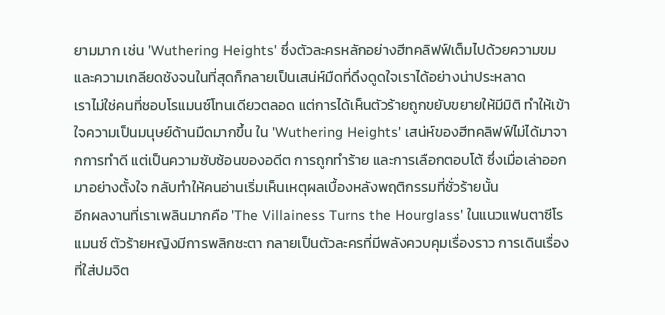ยามมาก เช่น 'Wuthering Heights' ซึ่งตัวละครหลักอย่างฮีทคลิฟฟ์เต็มไปด้วยความขมและความเกลียดชังจนในที่สุดก็กลายเป็นเสน่ห์มืดที่ดึงดูดใจเราได้อย่างน่าประหลาด
เราไม่ใช่คนที่ชอบโรแมนซ์โทนเดียวตลอด แต่การได้เห็นตัวร้ายถูกขยับขยายให้มีมิติ ทำให้เข้าใจความเป็นมนุษย์ด้านมืดมากขึ้น ใน 'Wuthering Heights' เสน่ห์ของฮีทคลิฟฟ์ไม่ได้มาจากการทำดี แต่เป็นความซับซ้อนของอดีต การถูกทำร้าย และการเลือกตอบโต้ ซึ่งเมื่อเล่าออกมาอย่างตั้งใจ กลับทำให้คนอ่านเริ่มเห็นเหตุผลเบื้องหลังพฤติกรรมที่ชั่วร้ายนั้น
อีกผลงานที่เราเพลินมากคือ 'The Villainess Turns the Hourglass' ในแนวแฟนตาซีโรแมนซ์ ตัวร้ายหญิงมีการพลิกชะตา กลายเป็นตัวละครที่มีพลังควบคุมเรื่องราว การเดินเรื่องที่ใส่ปมจิต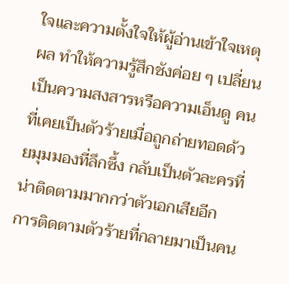ใจและความตั้งใจให้ผู้อ่านเข้าใจเหตุผล ทำให้ความรู้สึกชังค่อย ๆ เปลี่ยนเป็นความสงสารหรือความเอ็นดู คนที่เคยเป็นตัวร้ายเมื่อถูกถ่ายทอดด้วยมุมมองที่ลึกซึ้ง กลับเป็นตัวละครที่น่าติดตามมากกว่าตัวเอกเสียอีก
การติดตามตัวร้ายที่กลายมาเป็นคน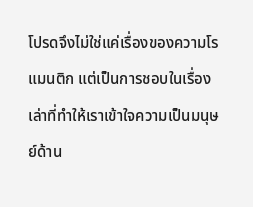โปรดจึงไม่ใช่แค่เรื่องของความโรแมนติก แต่เป็นการชอบในเรื่องเล่าที่ทำให้เราเข้าใจความเป็นมนุษย์ด้าน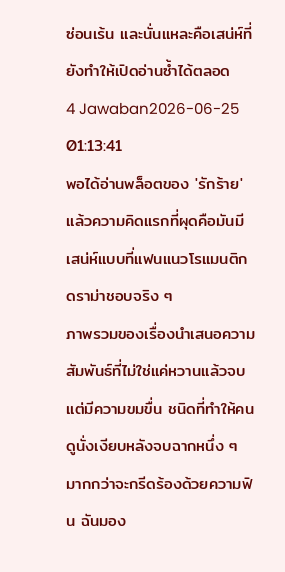ซ่อนเร้น และนั่นแหละคือเสน่ห์ที่ยังทำให้เปิดอ่านซ้ำได้ตลอด
4 Jawaban2026-06-25 01:13:41
พอได้อ่านพล็อตของ 'รักร้าย' แล้วความคิดแรกที่ผุดคือมันมีเสน่ห์แบบที่แฟนแนวโรแมนติกดราม่าชอบจริง ๆ
ภาพรวมของเรื่องนำเสนอความสัมพันธ์ที่ไม่ใช่แค่หวานแล้วจบ แต่มีความขมขื่น ชนิดที่ทำให้คนดูนั่งเงียบหลังจบฉากหนึ่ง ๆ มากกว่าจะกรีดร้องด้วยความฟิน ฉันมอง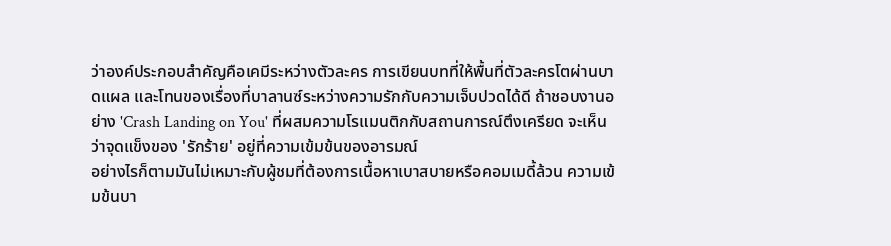ว่าองค์ประกอบสำคัญคือเคมีระหว่างตัวละคร การเขียนบทที่ให้พื้นที่ตัวละครโตผ่านบาดแผล และโทนของเรื่องที่บาลานซ์ระหว่างความรักกับความเจ็บปวดได้ดี ถ้าชอบงานอย่าง 'Crash Landing on You' ที่ผสมความโรแมนติกกับสถานการณ์ตึงเครียด จะเห็นว่าจุดแข็งของ 'รักร้าย' อยู่ที่ความเข้มข้นของอารมณ์
อย่างไรก็ตามมันไม่เหมาะกับผู้ชมที่ต้องการเนื้อหาเบาสบายหรือคอมเมดี้ล้วน ความเข้มข้นบา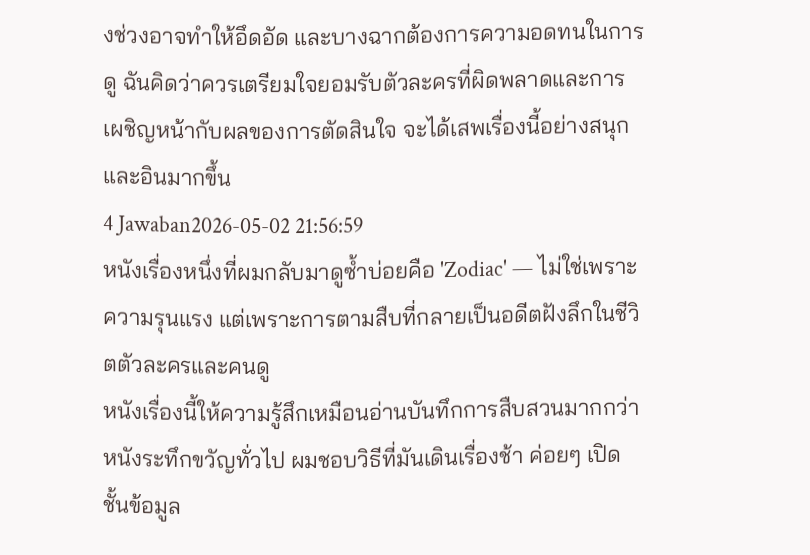งช่วงอาจทำให้อึดอัด และบางฉากต้องการความอดทนในการดู ฉันคิดว่าควรเตรียมใจยอมรับตัวละครที่ผิดพลาดและการเผชิญหน้ากับผลของการตัดสินใจ จะได้เสพเรื่องนี้อย่างสนุกและอินมากขึ้น
4 Jawaban2026-05-02 21:56:59
หนังเรื่องหนึ่งที่ผมกลับมาดูซ้ำบ่อยคือ 'Zodiac' — ไม่ใช่เพราะความรุนแรง แต่เพราะการตามสืบที่กลายเป็นอดีตฝังลึกในชีวิตตัวละครและคนดู
หนังเรื่องนี้ให้ความรู้สึกเหมือนอ่านบันทึกการสืบสวนมากกว่าหนังระทึกขวัญทั่วไป ผมชอบวิธีที่มันเดินเรื่องช้า ค่อยๆ เปิดชั้นข้อมูล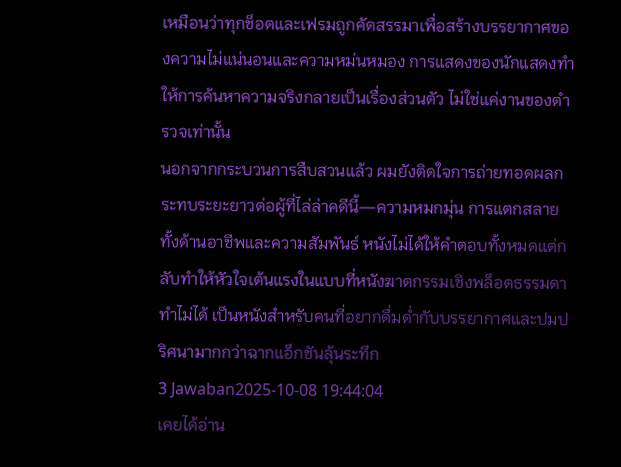เหมือนว่าทุกช็อตและเฟรมถูกคัดสรรมาเพื่อสร้างบรรยากาศของความไม่แน่นอนและความหม่นหมอง การแสดงของนักแสดงทำให้การค้นหาความจริงกลายเป็นเรื่องส่วนตัว ไม่ใช่แค่งานของตำรวจเท่านั้น
นอกจากกระบวนการสืบสวนแล้ว ผมยังติดใจการถ่ายทอดผลกระทบระยะยาวต่อผู้ที่ไล่ล่าคดีนี้—ความหมกมุ่น การแตกสลายทั้งด้านอาชีพและความสัมพันธ์ หนังไม่ได้ให้คำตอบทั้งหมดแต่กลับทำให้หัวใจเต้นแรงในแบบที่หนังฆาตกรรมเชิงพล็อตธรรมดาทำไม่ได้ เป็นหนังสำหรับคนที่อยากดื่มด่ำกับบรรยากาศและปมปริศนามากกว่าฉากแอ็กชันลุ้นระทึก
3 Jawaban2025-10-08 19:44:04
เคยได้อ่าน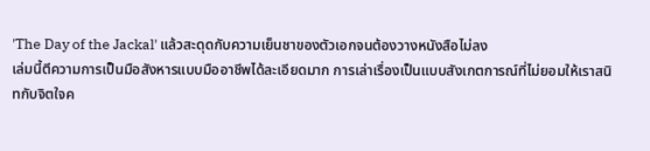'The Day of the Jackal' แล้วสะดุดกับความเย็นชาของตัวเอกจนต้องวางหนังสือไม่ลง
เล่มนี้ตีความการเป็นมือสังหารแบบมืออาชีพได้ละเอียดมาก การเล่าเรื่องเป็นแบบสังเกตการณ์ที่ไม่ยอมให้เราสนิทกับจิตใจค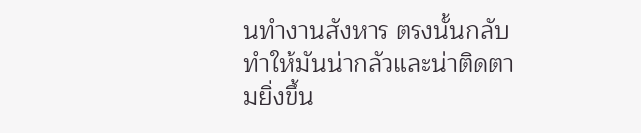นทำงานสังหาร ตรงนั้นกลับทำให้มันน่ากลัวและน่าติดตามยิ่งขึ้น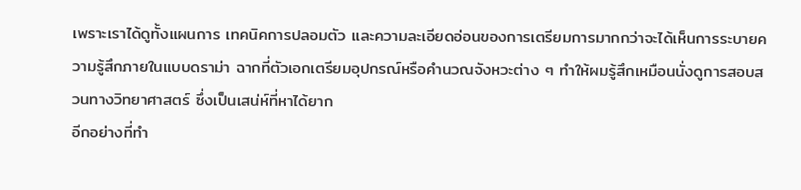เพราะเราได้ดูทั้งแผนการ เทคนิคการปลอมตัว และความละเอียดอ่อนของการเตรียมการมากกว่าจะได้เห็นการระบายความรู้สึกภายในแบบดราม่า ฉากที่ตัวเอกเตรียมอุปกรณ์หรือคำนวณจังหวะต่าง ๆ ทำให้ผมรู้สึกเหมือนนั่งดูการสอบสวนทางวิทยาศาสตร์ ซึ่งเป็นเสน่ห์ที่หาได้ยาก
อีกอย่างที่ทำ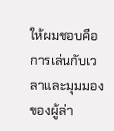ให้ผมชอบคือการเล่นกับเวลาและมุมมองของผู้ล่า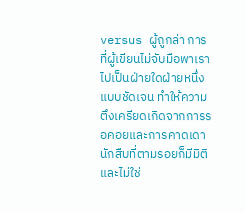versus ผู้ถูกล่า การที่ผู้เขียนไม่จับมือพาเราไปเป็นฝ่ายใดฝ่ายหนึ่งแบบชัดเจน ทำให้ความตึงเครียดเกิดจากการรอคอยและการคาดเดา นักสืบที่ตามรอยก็มีมิติและไม่ใช่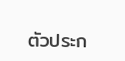ตัวประก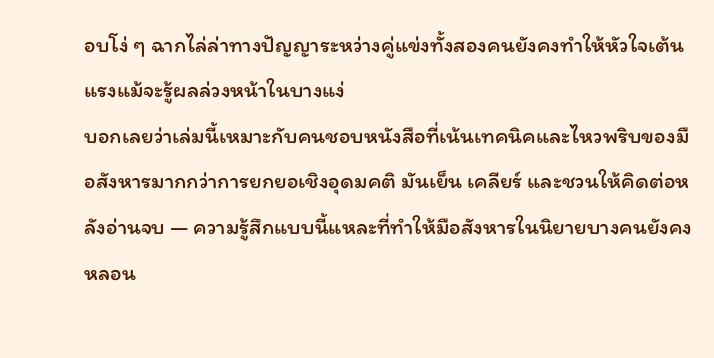อบโง่ ๆ ฉากไล่ล่าทางปัญญาระหว่างคู่แข่งทั้งสองคนยังคงทำให้หัวใจเต้นแรงแม้จะรู้ผลล่วงหน้าในบางแง่
บอกเลยว่าเล่มนี้เหมาะกับคนชอบหนังสือที่เน้นเทคนิคและไหวพริบของมือสังหารมากกว่าการยกยอเชิงอุดมคติ มันเย็น เคลียร์ และชวนให้คิดต่อหลังอ่านจบ — ความรู้สึกแบบนี้แหละที่ทำให้มือสังหารในนิยายบางคนยังคงหลอน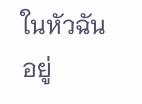ในหัวฉันอยู่